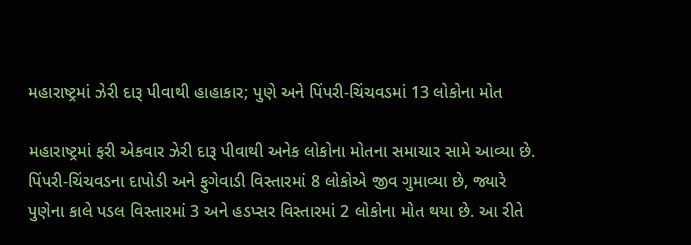મહારાષ્ટ્રમાં ઝેરી દારૂ પીવાથી હાહાકાર; પુણે અને પિંપરી-ચિંચવડમાં 13 લોકોના મોત

મહારાષ્ટ્રમાં ફરી એકવાર ઝેરી દારૂ પીવાથી અનેક લોકોના મોતના સમાચાર સામે આવ્યા છે. પિંપરી-ચિંચવડના દાપોડી અને ફુગેવાડી વિસ્તારમાં 8 લોકોએ જીવ ગુમાવ્યા છે, જ્યારે પુણેના કાલે પડલ વિસ્તારમાં 3 અને હડપ્સર વિસ્તારમાં 2 લોકોના મોત થયા છે. આ રીતે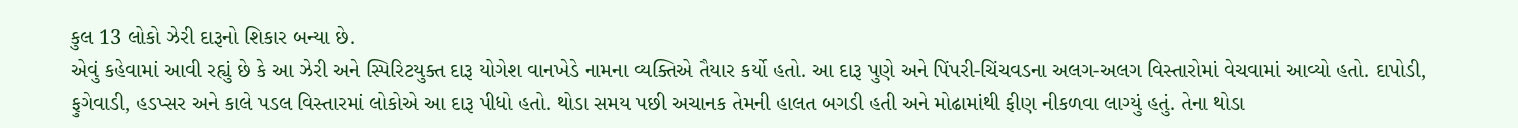કુલ 13 લોકો ઝેરી દારૂનો શિકાર બન્યા છે.
એવું કહેવામાં આવી રહ્યું છે કે આ ઝેરી અને સ્પિરિટયુક્ત દારૂ યોગેશ વાનખેડે નામના વ્યક્તિએ તૈયાર કર્યો હતો. આ દારૂ પુણે અને પિંપરી-ચિંચવડના અલગ-અલગ વિસ્તારોમાં વેચવામાં આવ્યો હતો. દાપોડી, ફુગેવાડી, હડપ્સર અને કાલે પડલ વિસ્તારમાં લોકોએ આ દારૂ પીધો હતો. થોડા સમય પછી અચાનક તેમની હાલત બગડી હતી અને મોઢામાંથી ફીણ નીકળવા લાગ્યું હતું. તેના થોડા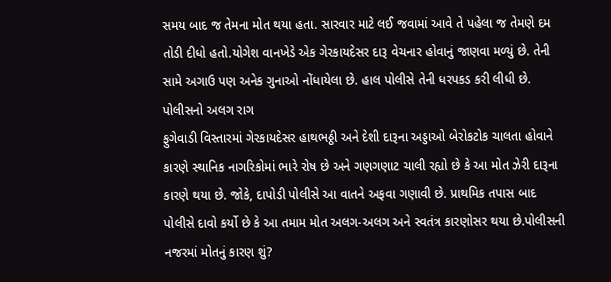સમય બાદ જ તેમના મોત થયા હતા. સારવાર માટે લઈ જવામાં આવે તે પહેલા જ તેમણે દમ તોડી દીધો હતો.યોગેશ વાનખેડે એક ગેરકાયદેસર દારૂ વેચનાર હોવાનું જાણવા મળ્યું છે. તેની સામે અગાઉ પણ અનેક ગુનાઓ નોંધાયેલા છે. હાલ પોલીસે તેની ધરપકડ કરી લીધી છે.
પોલીસનો અલગ રાગ
ફુગેવાડી વિસ્તારમાં ગેરકાયદેસર હાથભઠ્ઠી અને દેશી દારૂના અડ્ડાઓ બેરોકટોક ચાલતા હોવાને કારણે સ્થાનિક નાગરિકોમાં ભારે રોષ છે અને ગણગણાટ ચાલી રહ્યો છે કે આ મોત ઝેરી દારૂના કારણે થયા છે. જોકે, દાપોડી પોલીસે આ વાતને અફવા ગણાવી છે. પ્રાથમિક તપાસ બાદ પોલીસે દાવો કર્યો છે કે આ તમામ મોત અલગ-અલગ અને સ્વતંત્ર કારણોસર થયા છે.પોલીસની નજરમાં મોતનું કારણ શું?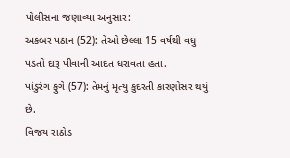પોલીસના જણાવ્યા અનુસાર:
અકબર પઠાન (52): તેઓ છેલ્લા 15 વર્ષથી વધુ પડતો દારૂ પીવાની આદત ધરાવતા હતા.
પાંડુરંગ ફુગે (57): તેમનું મૃત્યુ કુદરતી કારણોસર થયું છે.
વિજય રાઠોડ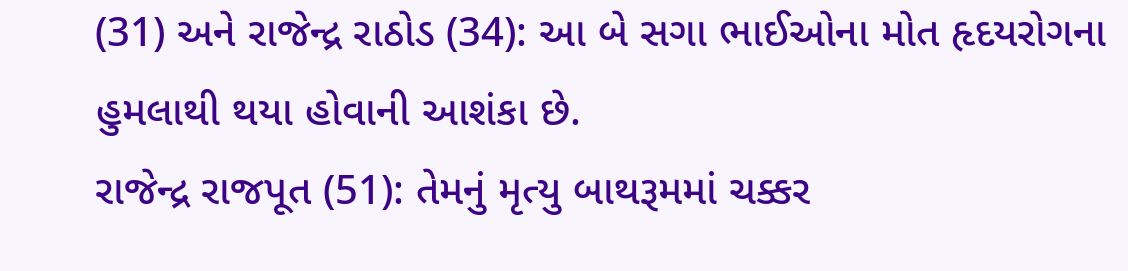(31) અને રાજેન્દ્ર રાઠોડ (34): આ બે સગા ભાઈઓના મોત હૃદયરોગના હુમલાથી થયા હોવાની આશંકા છે.
રાજેન્દ્ર રાજપૂત (51): તેમનું મૃત્યુ બાથરૂમમાં ચક્કર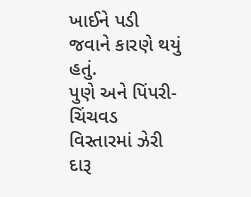ખાઈને પડી જવાને કારણે થયું હતું.
પુણે અને પિંપરી-ચિંચવડ વિસ્તારમાં ઝેરી દારૂ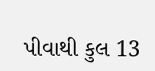પીવાથી કુલ 13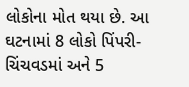લોકોના મોત થયા છે. આ ઘટનામાં 8 લોકો પિંપરી-ચિંચવડમાં અને 5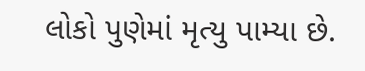લોકો પુણેમાં મૃત્યુ પામ્યા છે.